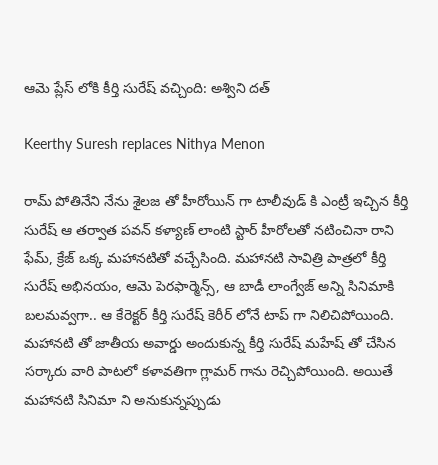ఆమె ప్లేస్ లోకి కీర్తి సురేష్ వచ్చింది: అశ్విని దత్

Keerthy Suresh replaces Nithya Menon

రామ్ పోతినేని నేను శైలజ తో హీరోయిన్ గా టాలీవుడ్ కి ఎంట్రీ ఇచ్చిన కీర్తి సురేష్ ఆ తర్వాత పవన్ కళ్యాణ్ లాంటి స్టార్ హీరోలతో నటించినా రాని ఫేమ్, క్రేజ్ ఒక్క మహానటితో వచ్చేసింది. మహానటి సావిత్రి పాత్రలో కీర్తి సురేష్ అభినయం, ఆమె పెరఫార్మెన్స్, ఆ బాడీ లాంగ్వేజ్ అన్ని సినిమాకి బలమవ్వగా.. ఆ కేరెక్టర్ కీర్తి సురేష్ కెరీర్ లోనే టాప్ గా నిలిచిపోయింది. మహానటి తో జాతీయ అవార్డు అందుకున్న కీర్తి సురేష్ మహేష్ తో చేసిన సర్కారు వారి పాటలో కళావతిగా గ్లామర్ గాను రెచ్చిపోయింది. అయితే మహానటి సినిమా ని అనుకున్నప్పుడు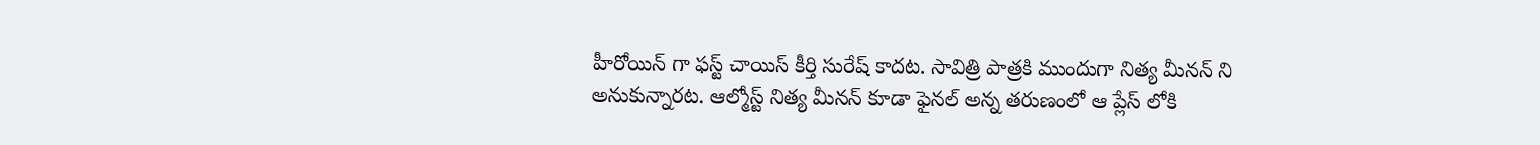హీరోయిన్ గా ఫస్ట్ చాయిస్ కీర్తి సురేష్ కాదట. సావిత్రి పాత్రకి ముందుగా నిత్య మీనన్ ని అనుకున్నారట. ఆల్మోస్ట్ నిత్య మీనన్ కూడా ఫైనల్ అన్న తరుణంలో ఆ ప్లేస్ లోకి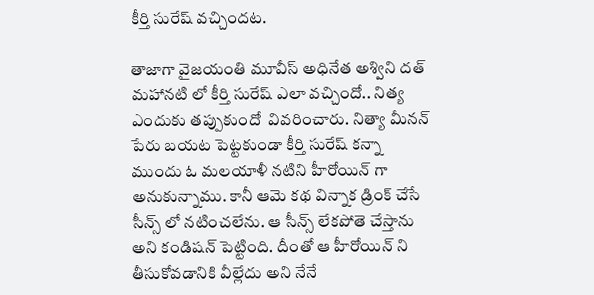కీర్తి సురేష్ వచ్చిందట.

తాజాగా వైజయంతి మూవీస్ అధినేత అశ్విని దత్ మహానటి లో కీర్తి సురేష్ ఎలా వచ్చిందో.. నిత్య ఎందుకు తప్పుకుందో  వివరించారు. నిత్యా మీనన్ పేరు బయట పెట్టకుండా కీర్తి సురేష్ కన్నా ముందు ఓ మలయాళీ నటిని హీరోయిన్ గా అనుకున్నాము. కానీ ఆమె కథ విన్నాక డ్రింక్ చేసే సీన్స్ లో నటించలేను. ఆ సీన్స్ లేకపోతె చేస్తాను అని కండిషన్ పెట్టింది. దీంతో ఆ హీరోయిన్ ని తీసుకోవడానికి వీల్లేదు అని నేనే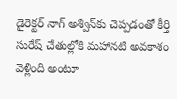డైరెక్టర్‌ నాగ్‌ అశ్విన్‌కు చెప్పడంతో కీర్తి సురేష్‌ చేతుల్లోకి మహానటి అవకాశం వెళ్లింది అంటూ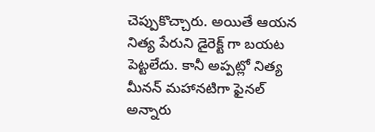చెప్పుకొచ్చారు. అయితే ఆయన నిత్య పేరుని డైరెక్ట్ గా బయట పెట్టలేదు. కానీ అప్పట్లో నిత్య మీనన్ మహానటిగా ఫైనల్ అన్నారు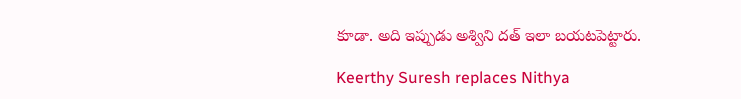కూడా. అది ఇప్పుడు అశ్విని దత్ ఇలా బయటపెట్టారు.

Keerthy Suresh replaces Nithya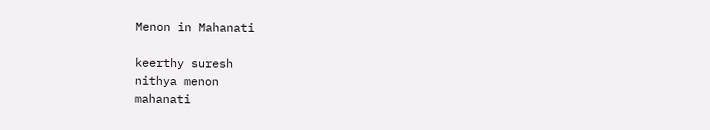Menon in Mahanati

keerthy suresh
nithya menon
mahanati